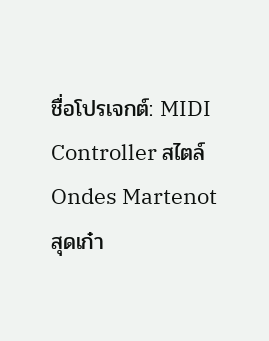ชื่อโปรเจกต์: MIDI Controller สไตล์ Ondes Martenot สุดเก๋า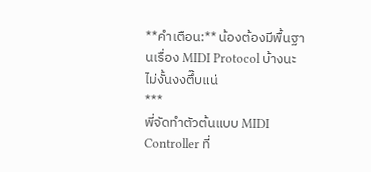**คำเตือน:** น้องต้องมีพื้นฐานเรื่อง MIDI Protocol บ้างนะ ไม่งั้นงงตึ๊บแน่
***
พี่จัดทำตัวต้นแบบ MIDI Controller ที่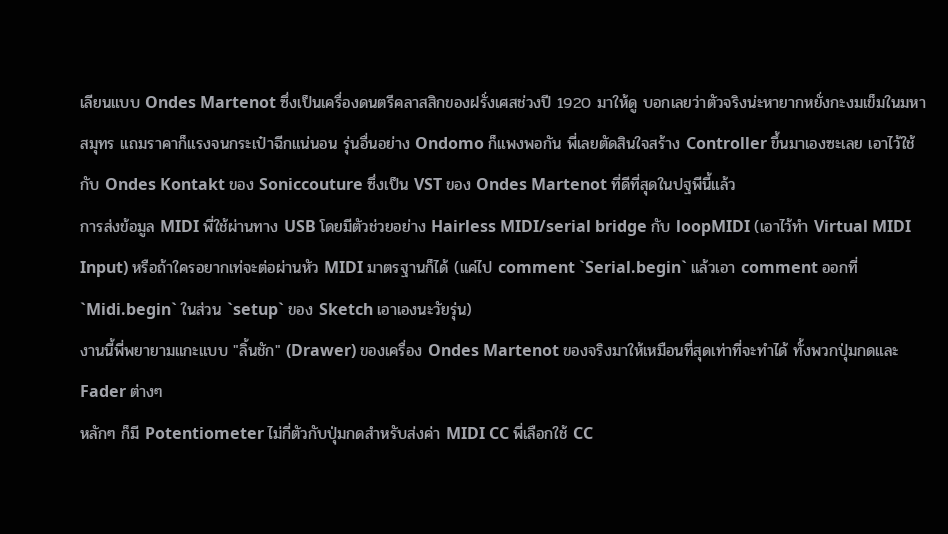เลียนแบบ Ondes Martenot ซึ่งเป็นเครื่องดนตรีคลาสสิกของฝรั่งเศสช่วงปี 1920 มาให้ดู บอกเลยว่าตัวจริงน่ะหายากหยั่งกะงมเข็มในมหาสมุทร แถมราคาก็แรงจนกระเป๋าฉีกแน่นอน รุ่นอื่นอย่าง Ondomo ก็แพงพอกัน พี่เลยตัดสินใจสร้าง Controller ขึ้นมาเองซะเลย เอาไว้ใช้กับ Ondes Kontakt ของ Soniccouture ซึ่งเป็น VST ของ Ondes Martenot ที่ดีที่สุดในปฐพีนี้แล้ว
การส่งข้อมูล MIDI พี่ใช้ผ่านทาง USB โดยมีตัวช่วยอย่าง Hairless MIDI/serial bridge กับ loopMIDI (เอาไว้ทำ Virtual MIDI Input) หรือถ้าใครอยากเท่จะต่อผ่านหัว MIDI มาตรฐานก็ได้ (แค่ไป comment `Serial.begin` แล้วเอา comment ออกที่ `Midi.begin` ในส่วน `setup` ของ Sketch เอาเองนะวัยรุ่น)
งานนี้พี่พยายามแกะแบบ "ลิ้นชัก" (Drawer) ของเครื่อง Ondes Martenot ของจริงมาให้เหมือนที่สุดเท่าที่จะทำได้ ทั้งพวกปุ่มกดและ Fader ต่างๆ
หลักๆ ก็มี Potentiometer ไม่กี่ตัวกับปุ่มกดสำหรับส่งค่า MIDI CC พี่เลือกใช้ CC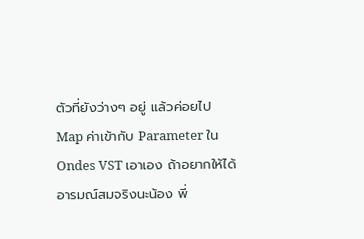ตัวที่ยังว่างๆ อยู่ แล้วค่อยไป Map ค่าเข้ากับ Parameter ใน Ondes VST เอาเอง ถ้าอยากให้ได้อารมณ์สมจริงนะน้อง พี่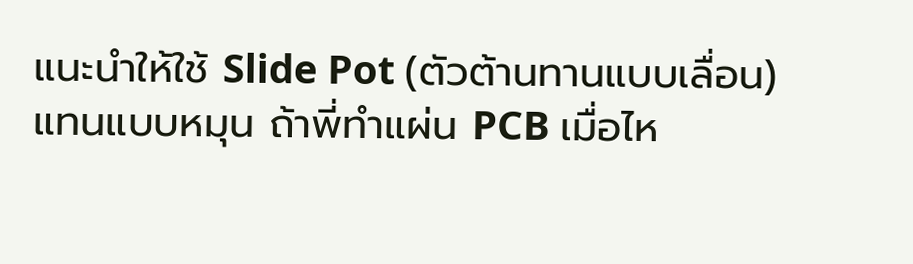แนะนำให้ใช้ Slide Pot (ตัวต้านทานแบบเลื่อน) แทนแบบหมุน ถ้าพี่ทำแผ่น PCB เมื่อไห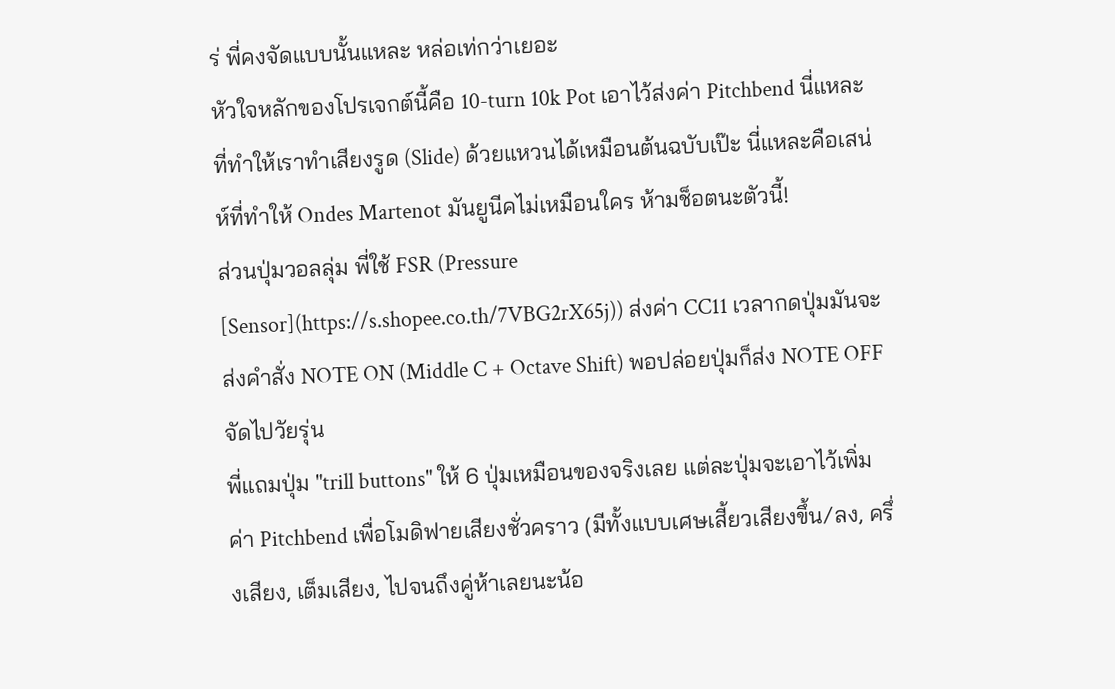ร่ พี่คงจัดแบบนั้นแหละ หล่อเท่กว่าเยอะ
หัวใจหลักของโปรเจกต์นี้คือ 10-turn 10k Pot เอาไว้ส่งค่า Pitchbend นี่แหละที่ทำให้เราทำเสียงรูด (Slide) ด้วยแหวนได้เหมือนต้นฉบับเป๊ะ นี่แหละคือเสน่ห์ที่ทำให้ Ondes Martenot มันยูนีคไม่เหมือนใคร ห้ามช็อตนะตัวนี้!
ส่วนปุ่มวอลลุ่ม พี่ใช้ FSR (Pressure [Sensor](https://s.shopee.co.th/7VBG2rX65j)) ส่งค่า CC11 เวลากดปุ่มมันจะส่งคำสั่ง NOTE ON (Middle C + Octave Shift) พอปล่อยปุ่มก็ส่ง NOTE OFF จัดไปวัยรุ่น
พี่แถมปุ่ม "trill buttons" ให้ 6 ปุ่มเหมือนของจริงเลย แต่ละปุ่มจะเอาไว้เพิ่มค่า Pitchbend เพื่อโมดิฟายเสียงชั่วคราว (มีทั้งแบบเศษเสี้ยวเสียงขึ้น/ลง, ครึ่งเสียง, เต็มเสียง, ไปจนถึงคู่ห้าเลยนะน้อ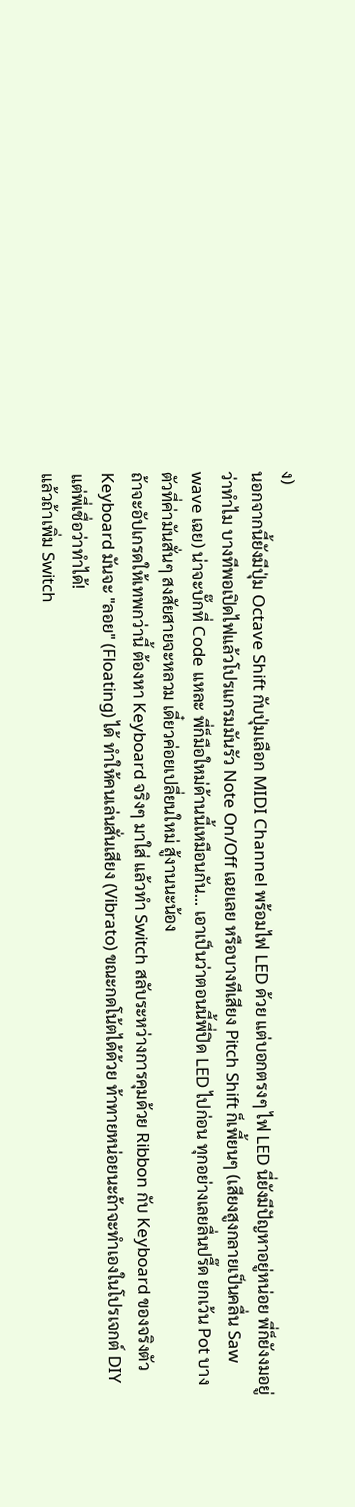ง)
นอกจากนี้ยังมีปุ่ม Octave Shift กับปุ่มเลือก MIDI Channel พร้อมไฟ LED ด้วย แต่บอกตรงๆ ไฟ LED นี่ยังมีปัญหาอยู่หน่อย พี่ก็ยังงมอยู่ว่าทำไม บางทีพอเปิดไฟแล้วโปรแกรมมันรัว Note On/Off เฉยเลย หรือบางทีเสียง Pitch Shift ก็เพี้ยนๆ (เสียงสูงกลายเป็นคลื่น Saw wave เฉย) น่าจะบั๊กที่ Code แหละ พี่ก็มือใหม่ด้านนี้เหมือนกัน... เอาเป็นว่าตอนนี้พี่ปิด LED ไปก่อน ทุกอย่างเลยลื่นปรื๊ด ยกเว้น Pot บางตัวที่ค่ามันสั่นๆ สงสัยสายจะหลวม เดี๋ยวค่อยเปลี่ยนใหม่ สู้งานนะน้อง
ถ้าจะอัปเกรดให้เทพกว่านี้ ต้องหา Keyboard จริงๆ มาใส่ แล้วทำ Switch สลับระหว่างการคุมด้วย Ribbon กับ Keyboard ของจริงตัว Keyboard มันจะ "ลอย" (Floating) ได้ ทำให้คนเล่นสั่นเสียง (Vibrato) ขณะกดโน้ตได้ด้วย ท้าทายหน่อยนะถ้าจะทำเองในโปรเจกต์ DIY แต่พี่เชื่อว่าทำได้!
แล้วถ้าเพิ่ม Switch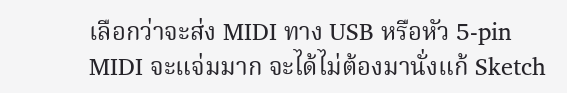เลือกว่าจะส่ง MIDI ทาง USB หรือหัว 5-pin MIDI จะแจ่มมาก จะได้ไม่ต้องมานั่งแก้ Sketch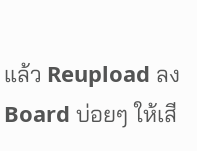แล้ว Reupload ลง Board บ่อยๆ ให้เสี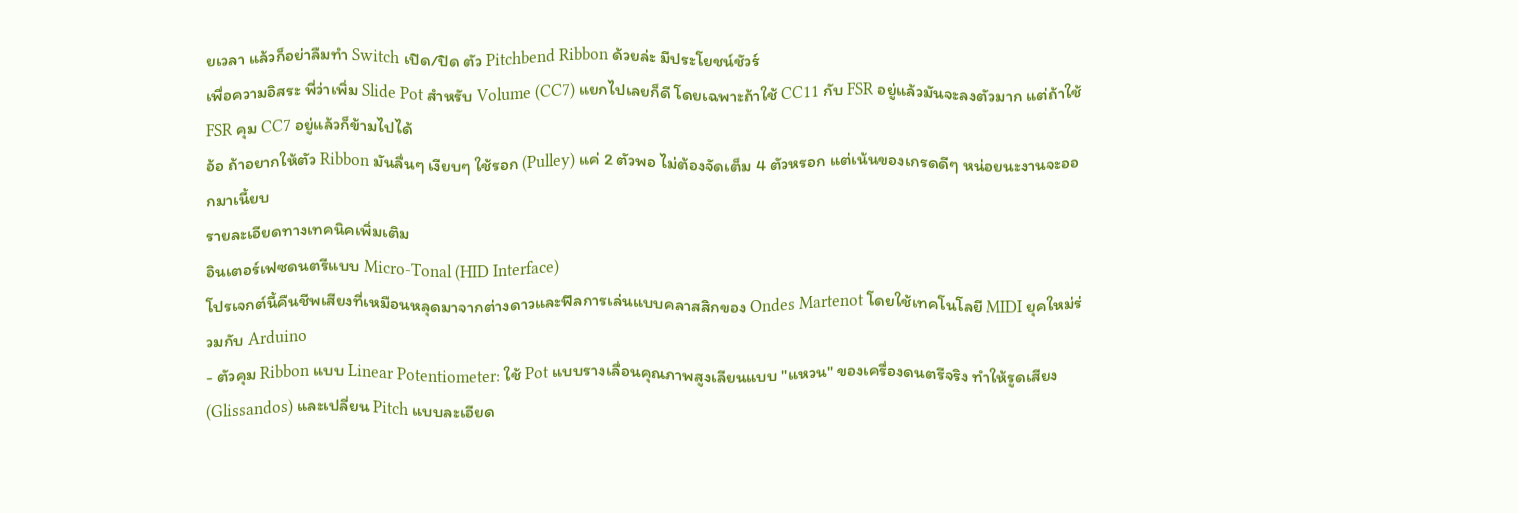ยเวลา แล้วก็อย่าลืมทำ Switch เปิด/ปิด ตัว Pitchbend Ribbon ด้วยล่ะ มีประโยชน์ชัวร์
เพื่อความอิสระ พี่ว่าเพิ่ม Slide Pot สำหรับ Volume (CC7) แยกไปเลยก็ดี โดยเฉพาะถ้าใช้ CC11 กับ FSR อยู่แล้วมันจะลงตัวมาก แต่ถ้าใช้ FSR คุม CC7 อยู่แล้วก็ข้ามไปได้
อ้อ ถ้าอยากให้ตัว Ribbon มันลื่นๆ เงียบๆ ใช้รอก (Pulley) แค่ 2 ตัวพอ ไม่ต้องจัดเต็ม 4 ตัวหรอก แต่เน้นของเกรดดีๆ หน่อยนะงานจะออกมาเนี้ยบ
รายละเอียดทางเทคนิคเพิ่มเติม
อินเตอร์เฟซดนตรีแบบ Micro-Tonal (HID Interface)
โปรเจกต์นี้คืนชีพเสียงที่เหมือนหลุดมาจากต่างดาวและฟีลการเล่นแบบคลาสสิกของ Ondes Martenot โดยใช้เทคโนโลยี MIDI ยุคใหม่ร่วมกับ Arduino
- ตัวคุม Ribbon แบบ Linear Potentiometer: ใช้ Pot แบบรางเลื่อนคุณภาพสูงเลียนแบบ "แหวน" ของเครื่องดนตรีจริง ทำให้รูดเสียง (Glissandos) และเปลี่ยน Pitch แบบละเอียด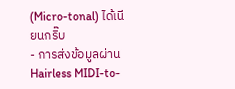(Micro-tonal) ได้เนียนกริ๊บ
- การส่งข้อมูลผ่าน Hairless MIDI-to-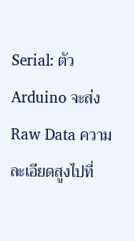Serial: ตัว Arduino จะส่ง Raw Data ความละเอียดสูงไปที่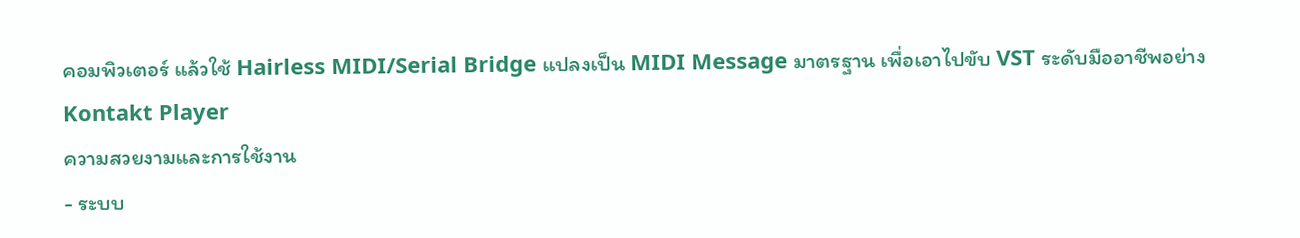คอมพิวเตอร์ แล้วใช้ Hairless MIDI/Serial Bridge แปลงเป็น MIDI Message มาตรฐาน เพื่อเอาไปขับ VST ระดับมืออาชีพอย่าง Kontakt Player
ความสวยงามและการใช้งาน
- ระบบ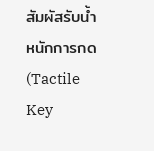สัมผัสรับน้ำหนักการกด (Tactile Key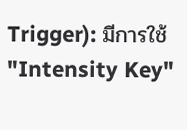Trigger): มีการใช้ "Intensity Key"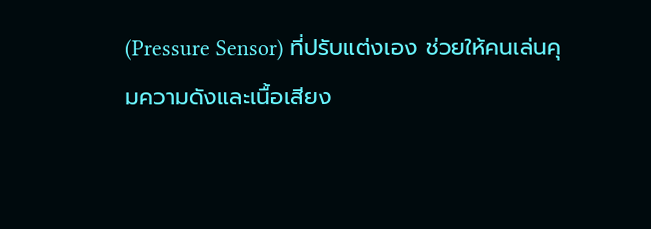(Pressure Sensor) ที่ปรับแต่งเอง ช่วยให้คนเล่นคุมความดังและเนื้อเสียง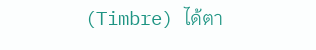(Timbre) ได้ตา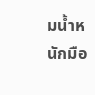มน้ำหนักมือ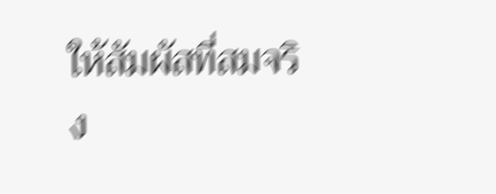ให้สัมผัสที่สมจริง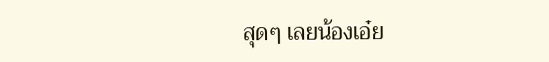สุดๆ เลยน้องเอ๋ย